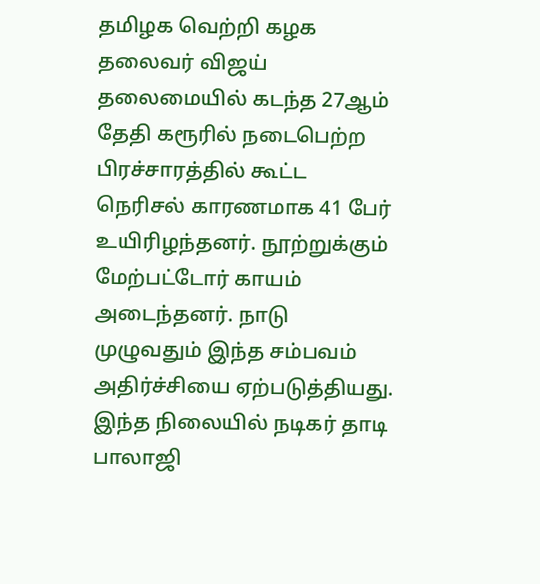தமிழக வெற்றி கழக தலைவர் விஜய் தலைமையில் கடந்த 27ஆம் தேதி கரூரில் நடைபெற்ற பிரச்சாரத்தில் கூட்ட நெரிசல் காரணமாக 41 பேர் உயிரிழந்தனர். நூற்றுக்கும் மேற்பட்டோர் காயம் அடைந்தனர். நாடு முழுவதும் இந்த சம்பவம் அதிர்ச்சியை ஏற்படுத்தியது. இந்த நிலையில் நடிகர் தாடி பாலாஜி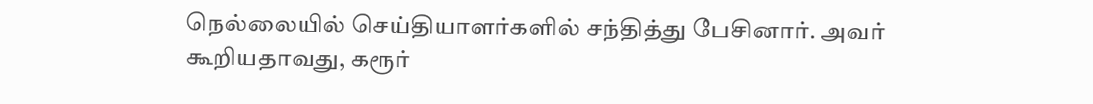நெல்லையில் செய்தியாளர்களில் சந்தித்து பேசினார். அவர் கூறியதாவது, கரூர்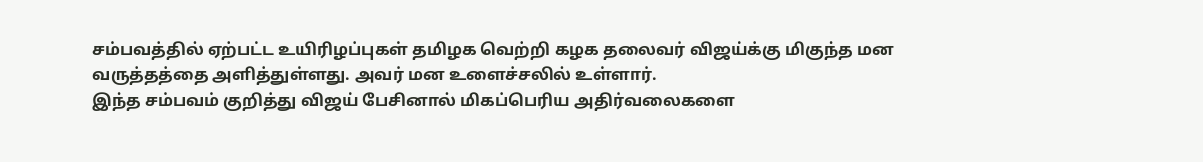சம்பவத்தில் ஏற்பட்ட உயிரிழப்புகள் தமிழக வெற்றி கழக தலைவர் விஜய்க்கு மிகுந்த மன வருத்தத்தை அளித்துள்ளது. அவர் மன உளைச்சலில் உள்ளார்.
இந்த சம்பவம் குறித்து விஜய் பேசினால் மிகப்பெரிய அதிர்வலைகளை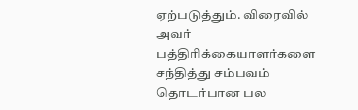ஏற்படுத்தும். விரைவில் அவர் பத்திரிக்கையாளர்களை சந்தித்து சம்பவம் தொடர்பான பல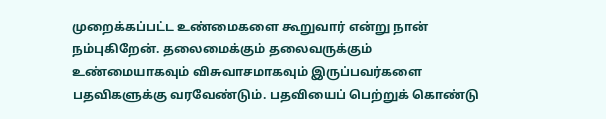முறைக்கப்பட்ட உண்மைகளை கூறுவார் என்று நான் நம்புகிறேன். தலைமைக்கும் தலைவருக்கும் உண்மையாகவும் விசுவாசமாகவும் இருப்பவர்களை பதவிகளுக்கு வரவேண்டும். பதவியைப் பெற்றுக் கொண்டு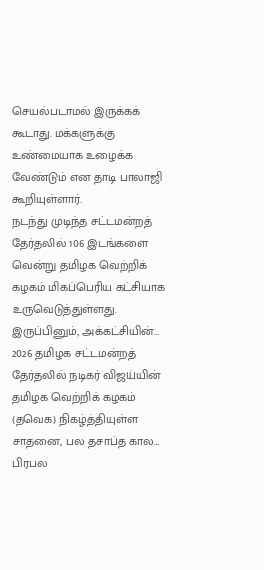செயல்படாமல் இருக்கக் கூடாது. மக்களுக்கு உண்மையாக உழைக்க வேண்டும் என தாடி பாலாஜி கூறியுள்ளார்.
நடந்து முடிந்த சட்டமன்றத் தேர்தலில் 106 இடங்களை வென்று தமிழக வெற்றிக் கழகம் மிகப்பெரிய கட்சியாக உருவெடுத்துள்ளது. இருப்பினும், அக்கட்சியின்…
2026 தமிழக சட்டமன்றத் தேர்தலில் நடிகர் விஜய்யின் தமிழக வெற்றிக் கழகம் (தவெக) நிகழ்த்தியுள்ள சாதனை, பல தசாப்த கால…
பிரபல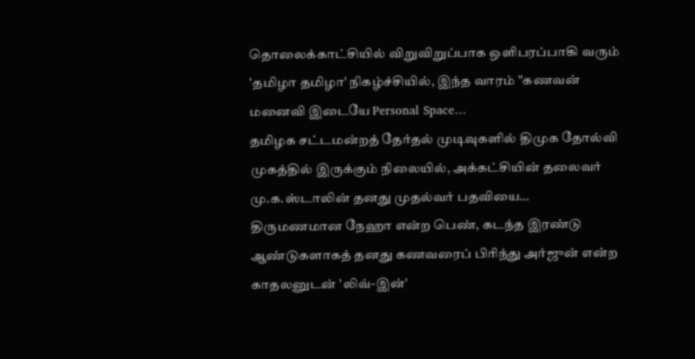தொலைக்காட்சியில் விறுவிறுப்பாக ஒளிபரப்பாகி வரும் 'தமிழா தமிழா' நிகழ்ச்சியில், இந்த வாரம் "கணவன் மனைவி இடையே Personal Space…
தமிழக சட்டமன்றத் தேர்தல் முடிவுகளில் திமுக தோல்வி முகத்தில் இருக்கும் நிலையில், அக்கட்சியின் தலைவர் மு.க.ஸ்டாலின் தனது முதல்வர் பதவியை…
திருமணமான நேஹா என்ற பெண், கடந்த இரண்டு ஆண்டுகளாகத் தனது கணவரைப் பிரிந்து அர்ஜுன் என்ற காதலனுடன் 'லிவ்-இன்'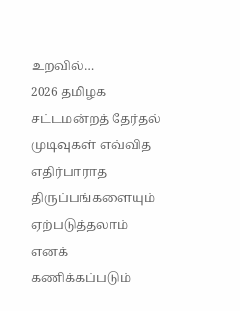உறவில்…
2026 தமிழக சட்டமன்றத் தேர்தல் முடிவுகள் எவ்வித எதிர்பாராத திருப்பங்களையும் ஏற்படுத்தலாம் எனக் கணிக்கப்படும்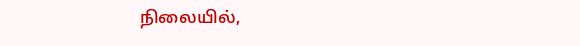நிலையில்,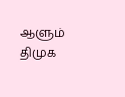ஆளும் திமுக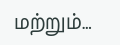மற்றும்…